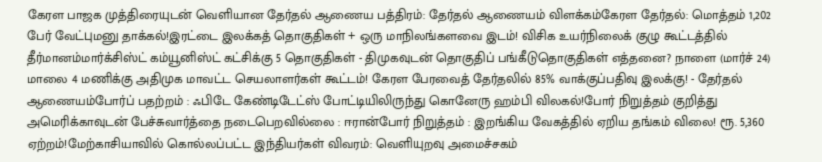கேரள பாஜக முத்திரையுடன் வெளியான தேர்தல் ஆணைய பத்திரம்: தேர்தல் ஆணையம் விளக்கம்கேரள தேர்தல்: மொத்தம் 1,202 பேர் வேட்புமனு தாக்கல்!இரட்டை இலக்கத் தொகுதிகள் + ஒரு மாநிலங்களவை இடம்! விசிக உயர்நிலைக் குழு கூட்டத்தில் தீர்மானம்மார்க்சிஸ்ட் கம்யூனிஸ்ட் கட்சிக்கு 5 தொகுதிகள் - திமுகவுடன் தொகுதிப் பங்கீடுதொகுதிகள் எத்தனை? நாளை (மார்ச் 24) மாலை 4 மணிக்கு அதிமுக மாவட்ட செயலாளர்கள் கூட்டம்! கேரள பேரவைத் தேர்தலில் 85% வாக்குப்பதிவு இலக்கு! - தேர்தல் ஆணையம்போர்ப் பதற்றம் : ஃபிடே கேண்டிடேட்ஸ் போட்டியிலிருந்து கொனேரு ஹம்பி விலகல்!போர் நிறுத்தம் குறித்து அமெரிக்காவுடன் பேச்சுவார்த்தை நடைபெறவில்லை : ஈரான்போர் நிறுத்தம் : இறங்கிய வேகத்தில் ஏறிய தங்கம் விலை! ரூ. 5,360 ஏற்றம்!மேற்காசியாவில் கொல்லப்பட்ட இந்தியர்கள் விவரம்: வெளியுறவு அமைச்சகம்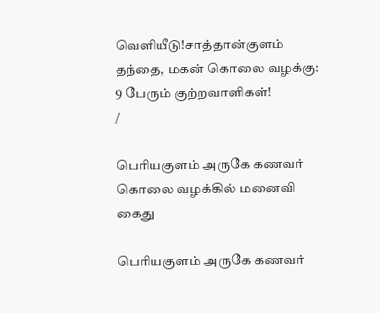வெளியீடு!சாத்தான்குளம் தந்தை, மகன் கொலை வழக்கு: 9 பேரும் குற்றவாளிகள்!
/

பெரியகுளம் அருகே கணவர் கொலை வழக்கில் மனைவி கைது

பெரியகுளம் அருகே கணவர்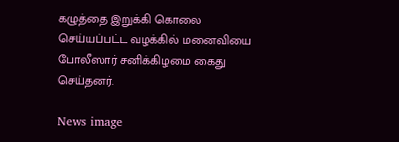கழுத்தை இறுக்கி கொலை செய்யப்பட்ட வழக்கில் மனைவியை போலீஸார் சனிக்கிழமை கைது செய்தனர்.

News image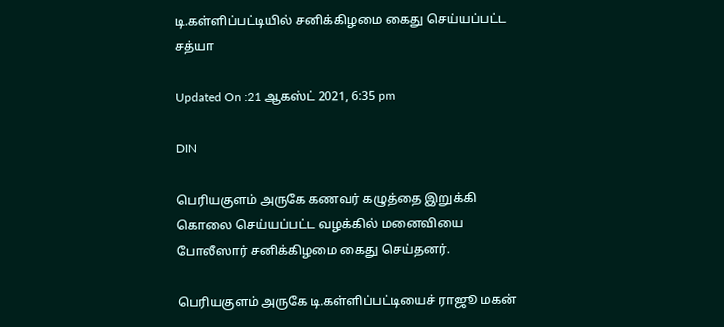டி.கள்ளிப்பட்டியில் சனிக்கிழமை கைது செய்யப்பட்ட சத்யா

Updated On :21 ஆகஸ்ட் 2021, 6:35 pm

DIN

பெரியகுளம் அருகே கணவர் கழுத்தை இறுக்கி கொலை செய்யப்பட்ட வழக்கில் மனைவியை போலீஸார் சனிக்கிழமை கைது செய்தனர்.

பெரியகுளம் அருகே டி.கள்ளிப்பட்டியைச் ராஜூ மகன்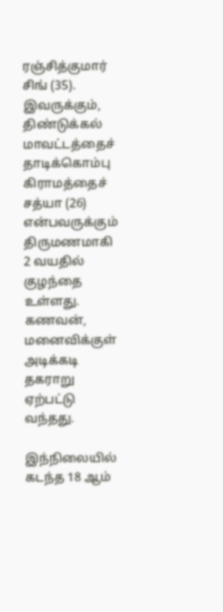ரஞ்சித்குமார் சிங் (35). இவருக்கும், திண்டுக்கல் மாவட்டத்தைச் தாடிக்கொம்பு கிராமத்தைச் சத்யா (26) என்பவருக்கும் திருமணமாகி 2 வயதில் குழந்தை உள்ளது. கணவன், மனைவிக்குள் அடிக்கடி தகராறு ஏற்பட்டு வந்தது.

இந்நிலையில் கடந்த 18 ஆம்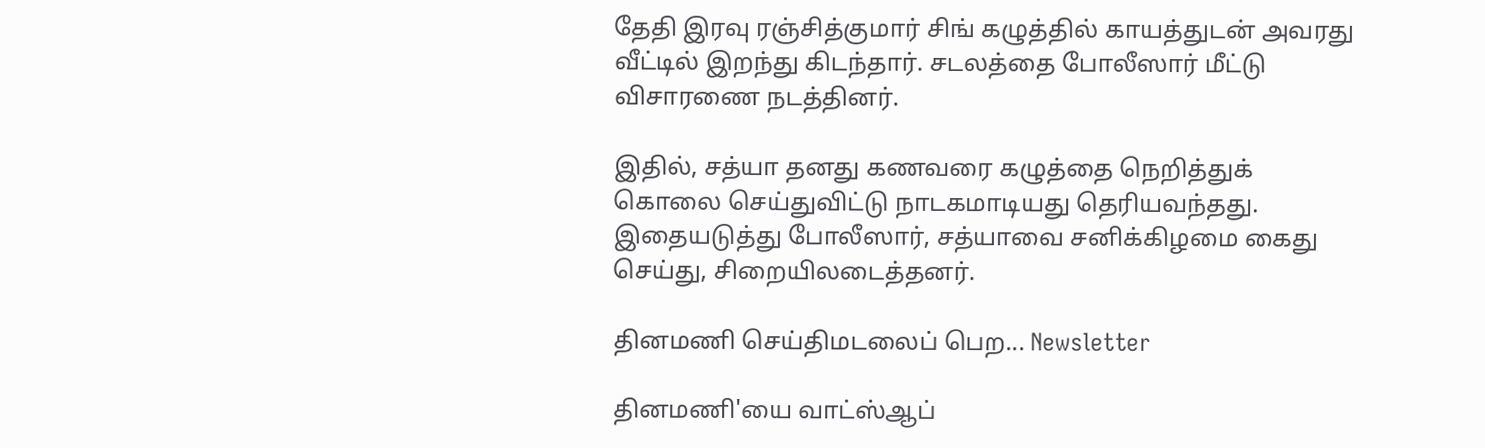தேதி இரவு ரஞ்சித்குமார் சிங் கழுத்தில் காயத்துடன் அவரது வீட்டில் இறந்து கிடந்தார். சடலத்தை போலீஸார் மீட்டு விசாரணை நடத்தினர்.

இதில், சத்யா தனது கணவரை கழுத்தை நெறித்துக் கொலை செய்துவிட்டு நாடகமாடியது தெரியவந்தது. இதையடுத்து போலீஸார், சத்யாவை சனிக்கிழமை கைது செய்து, சிறையிலடைத்தனர்.

தினமணி செய்திமடலைப் பெற... Newsletter

தினமணி'யை வாட்ஸ்ஆப்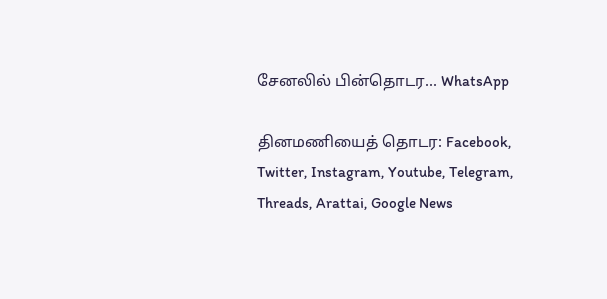சேனலில் பின்தொடர... WhatsApp

தினமணியைத் தொடர: Facebook, Twitter, Instagram, Youtube, Telegram, Threads, Arattai, Google News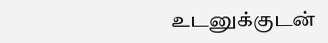உடனுக்குடன்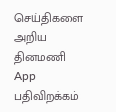செய்திகளை அறிய தினமணி App பதிவிறக்கம்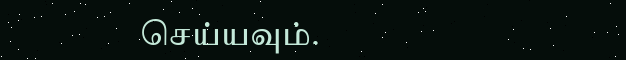செய்யவும்.